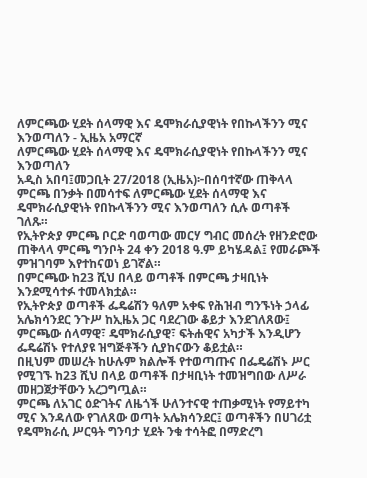ለምርጫው ሂደት ሰላማዊ እና ዴሞክራሲያዊነት የበኩላችንን ሚና እንወጣለን - ኢዜአ አማርኛ
ለምርጫው ሂደት ሰላማዊ እና ዴሞክራሲያዊነት የበኩላችንን ሚና እንወጣለን
አዲስ አበባ፤መጋቢት 27/2018 (ኢዜአ)፦በሰባተኛው ጠቅላላ ምርጫ በንቃት በመሳተፍ ለምርጫው ሂደት ሰላማዊ እና ዴሞክራሲያዊነት የበኩላችንን ሚና እንወጣለን ሲሉ ወጣቶች ገለጹ።
የኢትዮጵያ ምርጫ ቦርድ ባወጣው መርሃ ግብር መሰረት የዘንድሮው ጠቅላላ ምርጫ ግንቦት 24 ቀን 2018 ዓ.ም ይካሄዳል፤ የመራጮች ምዝገባም እየተከናወነ ይገኛል።
በምርጫው ከ23 ሺህ በላይ ወጣቶች በምርጫ ታዛቢነት እንደሚሳተፉ ተመላክቷል።
የኢትዮጵያ ወጣቶች ፌዴሬሽን ዓለም አቀፍ የሕዝብ ግንኙነት ኃላፊ አሌክሳንደር ንጉሥ ከኢዜአ ጋር ባደረገው ቆይታ እንደገለጸው፤ ምርጫው ሰላማዊ፣ ዴሞክራሲያዊ፣ ፍትሐዊና አካታች እንዲሆን ፌዴሬሽኑ የተለያዩ ዝግጅቶችን ሲያከናውን ቆይቷል።
በዚህም መሠረት ከሁሉም ክልሎች የተወጣጡና በፌዴሬሽኑ ሥር የሚገኙ ከ23 ሺህ በላይ ወጣቶች በታዛቢነት ተመዝግበው ለሥራ መዘጋጀታቸውን አረጋግጧል።
ምርጫ ለአገር ዕድገትና ለዜጎች ሁለንተናዊ ተጠቃሚነት የማይተካ ሚና እንዳለው የገለጸው ወጣት አሌክሳንደር፤ ወጣቶችን በሀገሪቷ የዴሞክራሲ ሥርዓት ግንባታ ሂደት ንቁ ተሳትፎ በማድረግ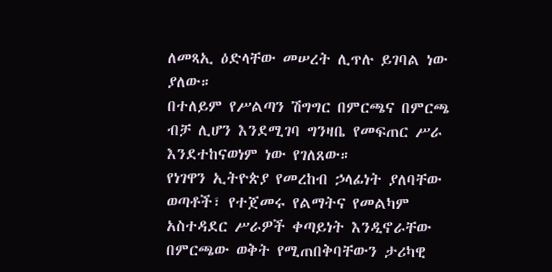ለመጻኢ ዕድላቸው መሠረት ሊጥሉ ይገባል ነው ያለው።
በተለይም የሥልጣን ሽግግር በምርጫና በምርጫ ብቻ ሊሆን እንደሚገባ ግንዛቤ የመፍጠር ሥራ እንደተከናወነም ነው የገለጸው።
የነገዋን ኢትዮጵያ የመረከብ ኃላፊነት ያለባቸው ወጣቶች፣ የተጀመሩ የልማትና የመልካም አስተዳደር ሥራዎች ቀጣይነት እንዲኖራቸው በምርጫው ወቅት የሚጠበቅባቸውን ታሪካዊ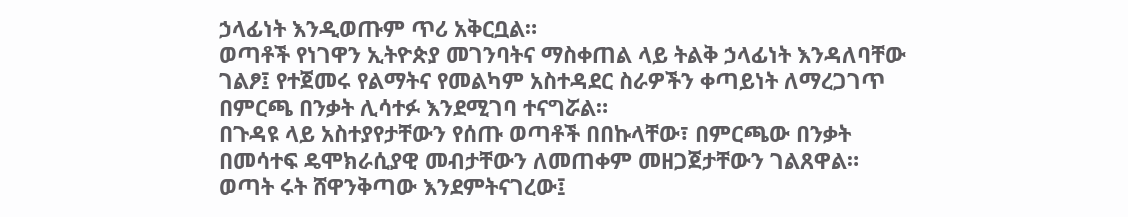ኃላፊነት እንዲወጡም ጥሪ አቅርቧል።
ወጣቶች የነገዋን ኢትዮጵያ መገንባትና ማስቀጠል ላይ ትልቅ ኃላፊነት እንዳለባቸው ገልፆ፤ የተጀመሩ የልማትና የመልካም አስተዳደር ስራዎችን ቀጣይነት ለማረጋገጥ በምርጫ በንቃት ሊሳተፉ እንደሚገባ ተናግሯል።
በጉዳዩ ላይ አስተያየታቸውን የሰጡ ወጣቶች በበኩላቸው፣ በምርጫው በንቃት በመሳተፍ ዴሞክራሲያዊ መብታቸውን ለመጠቀም መዘጋጀታቸውን ገልጸዋል።
ወጣት ሩት ሸዋንቅጣው እንደምትናገረው፤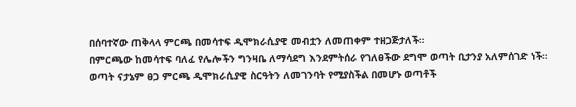በሰባተኛው ጠቅላላ ምርጫ በመሳተፍ ዲሞክራሲያዊ መብቷን ለመጠቀም ተዘጋጅታለች።
በምርጫው ከመሳተፍ ባለፈ የሌሎችን ግንዛቤ ለማሳደግ እንደምትሰራ የገለፀችው ደግሞ ወጣት ቢታንያ አለምሰገድ ነች።
ወጣት ናታኔም ፀጋ ምርጫ ዲሞክራሲያዊ ስርዓትን ለመገንባት የሚያስችል በመሆኑ ወጣቶች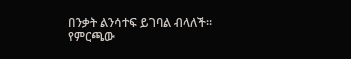በንቃት ልንሳተፍ ይገባል ብላለች።
የምርጫው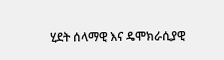ሂደት ሰላማዊ እና ዴሞክራሲያዊ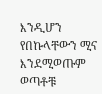እንዲሆን የበኩላቸውን ሚና እንደሚወጡም ወጣቶቹ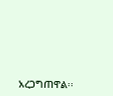አረጋግጠዋል፡፡